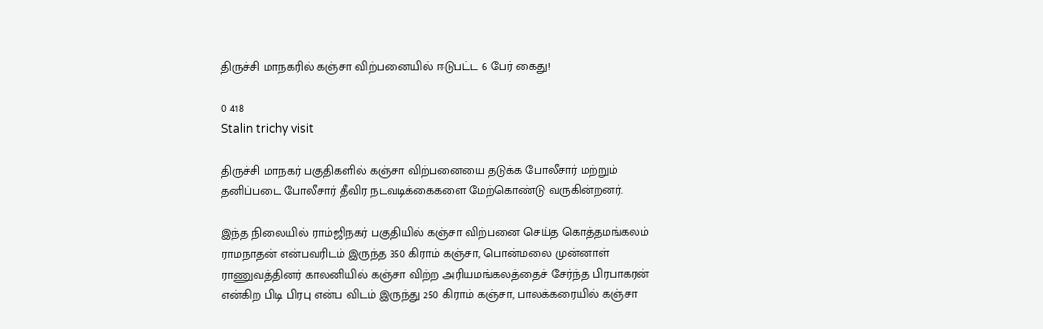திருச்சி மாநகரில் கஞ்சா விற்பனையில் ஈடுபட்ட 6 பேர் கைது!

0 418
Stalin trichy visit

திருச்சி மாநகர் பகுதிகளில் கஞ்சா விற்பனையை தடுக்க போலீசார் மற்றும் தனிப்படை போலீசார் தீவிர நடவடிக்கைகளை மேற்கொண்டு வருகின்றனர்.

இந்த நிலையில் ராம்ஜிநகர் பகுதியில் கஞ்சா விற்பனை செய்த கொத்தமங்கலம் ராமநாதன் என்பவரிடம் இருந்த 350 கிராம் கஞ்சா, பொன்மலை முன்னாள் ராணுவத்தினர் காலனியில் கஞ்சா விற்ற அரியமங்கலத்தைச் சேர்ந்த பிரபாகரன் என்கிற பிடி பிரபு என்ப விடம் இருந்து 250 கிராம் கஞ்சா, பாலக்கரையில் கஞ்சா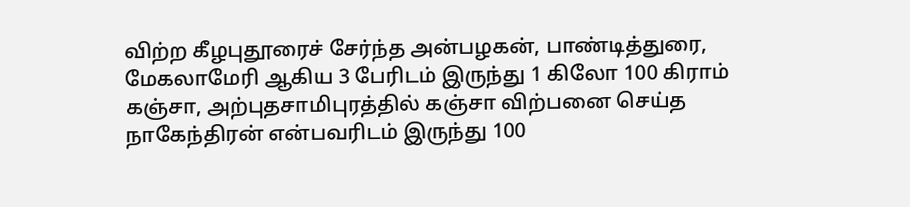விற்ற கீழபுதூரைச் சேர்ந்த அன்பழகன், பாண்டித்துரை, மேகலாமேரி ஆகிய 3 பேரிடம் இருந்து 1 கிலோ 100 கிராம் கஞ்சா, அற்புதசாமிபுரத்தில் கஞ்சா விற்பனை செய்த நாகேந்திரன் என்பவரிடம் இருந்து 100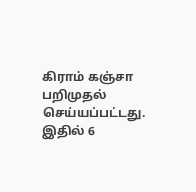கிராம் கஞ்சா பறிமுதல் செய்யப்பட்டது. இதில் 6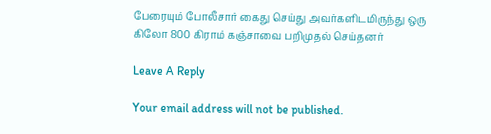பேரையும் போலீசார் கைது செய்து அவர்களிடமிருந்து ஒரு கிலோ 800 கிராம் கஞ்சாவை பறிமுதல் செய்தனர்

Leave A Reply

Your email address will not be published.